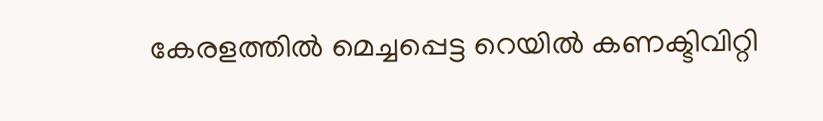കേരളത്തില്‍ മെച്ചപ്പെട്ട റെയില്‍ കണക്ടിവിറ്റി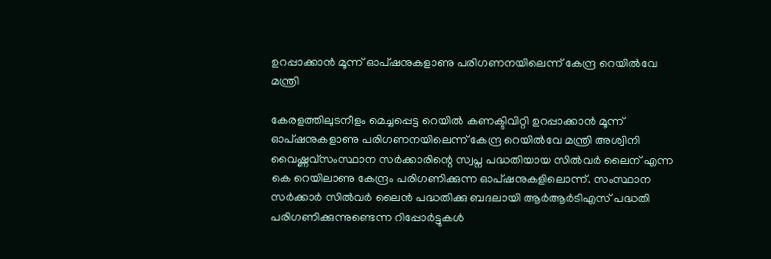ഉറപ്പാക്കാൻ മൂന്ന് ഓപ്ഷനുകളാണു പരിഗണനയിലെന്ന് കേന്ദ്ര റെയില്‍വേ മന്ത്രി

കേരളത്തിലുടനീളം മെച്ചപ്പെട്ട റെയില്‍ കണക്ടിവിറ്റി ഉറപ്പാക്കാൻ മൂന്ന് ഓപ്ഷനുകളാണു പരിഗണനയിലെന്ന് കേന്ദ്ര റെയില്‍വേ മന്ത്രി അശ്വിനി വൈഷ്ണവ്സംസ്ഥാന സർക്കാരിന്റെ സ്വപ്ന പദ്ധതിയായ സില്‍വർ ലൈന് എന്ന കെ റെയിലാണു കേന്ദ്രം പരിഗണിക്കുന്ന ഓപ്ഷനുകളിലൊന്ന്. സംസ്ഥാന സർക്കാർ സില്‍വർ ലൈൻ പദ്ധതിക്കു ബദലായി ആർആർടിഎസ് പദ്ധതി പരിഗണിക്കുന്നുണ്ടെന്ന റിപ്പോർട്ടുകള്‍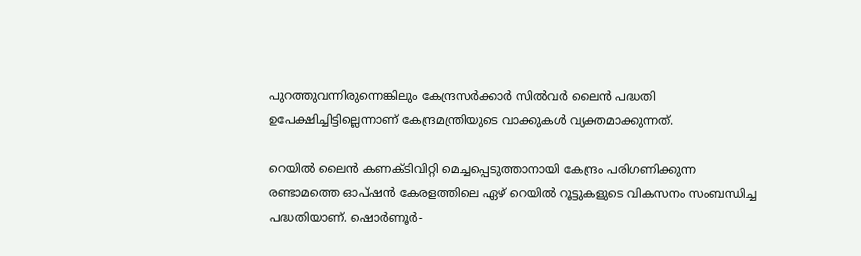പുറത്തുവന്നിരുന്നെങ്കിലും കേന്ദ്രസർക്കാർ സില്‍വർ ലൈൻ പദ്ധതി ഉപേക്ഷിച്ചിട്ടില്ലെന്നാണ് കേന്ദ്രമന്ത്രിയുടെ വാക്കുകള്‍ വ്യക്തമാക്കുന്നത്.

റെയില്‍ ലൈൻ കണക്ടിവിറ്റി മെച്ചപ്പെടുത്താനായി കേന്ദ്രം പരിഗണിക്കുന്ന രണ്ടാമത്തെ ഓപ്ഷൻ കേരളത്തിലെ ഏഴ് റെയില്‍ റൂട്ടുകളുടെ വികസനം സംബന്ധിച്ച പദ്ധതിയാണ്. ഷൊർണൂർ-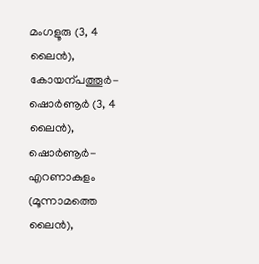മംഗളൂരു (3, 4 ലൈൻ), കോയന്പത്തൂർ-ഷൊർണൂർ (3, 4 ലൈൻ), ഷൊർണൂർ-എറണാകുളം (മൂന്നാമത്തെ ലൈൻ),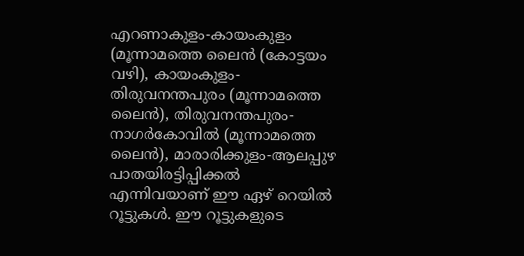എറണാകുളം-കായംകുളം (മൂന്നാമത്തെ ലൈൻ (കോട്ടയം വഴി), കായംകുളം-തിരുവനന്തപുരം (മൂന്നാമത്തെ ലൈൻ), തിരുവനന്തപുരം-നാഗർകോവില്‍ (മൂന്നാമത്തെ ലൈൻ), മാരാരിക്കുളം-ആലപ്പുഴ പാതയിരട്ടിപ്പിക്കല്‍ എന്നിവയാണ് ഈ ഏഴ് റെയില്‍ റൂട്ടുകള്‍. ഈ റൂട്ടുകളുടെ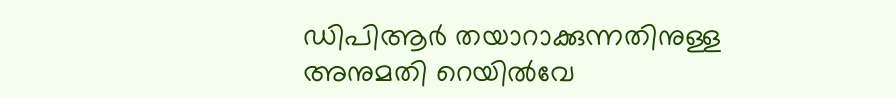ഡിപിആർ തയാറാക്കുന്നതിനുള്ള അനുമതി റെയില്‍വേ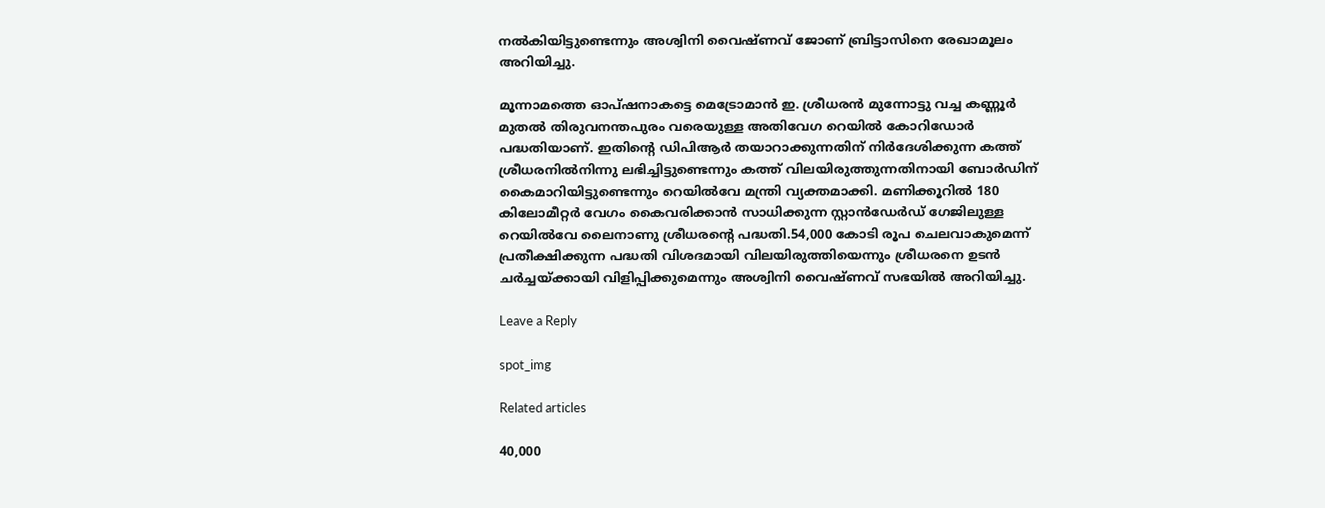നല്‍കിയിട്ടുണ്ടെന്നും അശ്വിനി വൈഷ്ണവ് ജോണ് ബ്രിട്ടാസിനെ രേഖാമൂലം അറിയിച്ചു.

മൂന്നാമത്തെ ഓപ്ഷനാകട്ടെ മെട്രോമാൻ ഇ. ശ്രീധരൻ മുന്നോട്ടു വച്ച കണ്ണൂർ മുതല്‍ തിരുവനന്തപുരം വരെയുള്ള അതിവേഗ റെയില്‍ കോറിഡോർ പദ്ധതിയാണ്. ഇതിന്റെ ഡിപിആർ തയാറാക്കുന്നതിന് നിർദേശിക്കുന്ന കത്ത് ശ്രീധരനില്‍നിന്നു ലഭിച്ചിട്ടുണ്ടെന്നും കത്ത് വിലയിരുത്തുന്നതിനായി ബോർഡിന് കൈമാറിയിട്ടുണ്ടെന്നും റെയില്‍വേ മന്ത്രി വ്യക്തമാക്കി. മണിക്കൂറില്‍ 180 കിലോമീറ്റർ വേഗം കൈവരിക്കാൻ സാധിക്കുന്ന സ്റ്റാൻഡേർഡ് ഗേജിലുള്ള റെയില്‍വേ ലൈനാണു ശ്രീധരന്റെ പദ്ധതി.54,000 കോടി രൂപ ചെലവാകുമെന്ന് പ്രതീക്ഷിക്കുന്ന പദ്ധതി വിശദമായി വിലയിരുത്തിയെന്നും ശ്രീധരനെ ഉടൻ ചർച്ചയ്ക്കായി വിളിപ്പിക്കുമെന്നും അശ്വിനി വൈഷ്ണവ് സഭയില്‍ അറിയിച്ചു.

Leave a Reply

spot_img

Related articles

40,000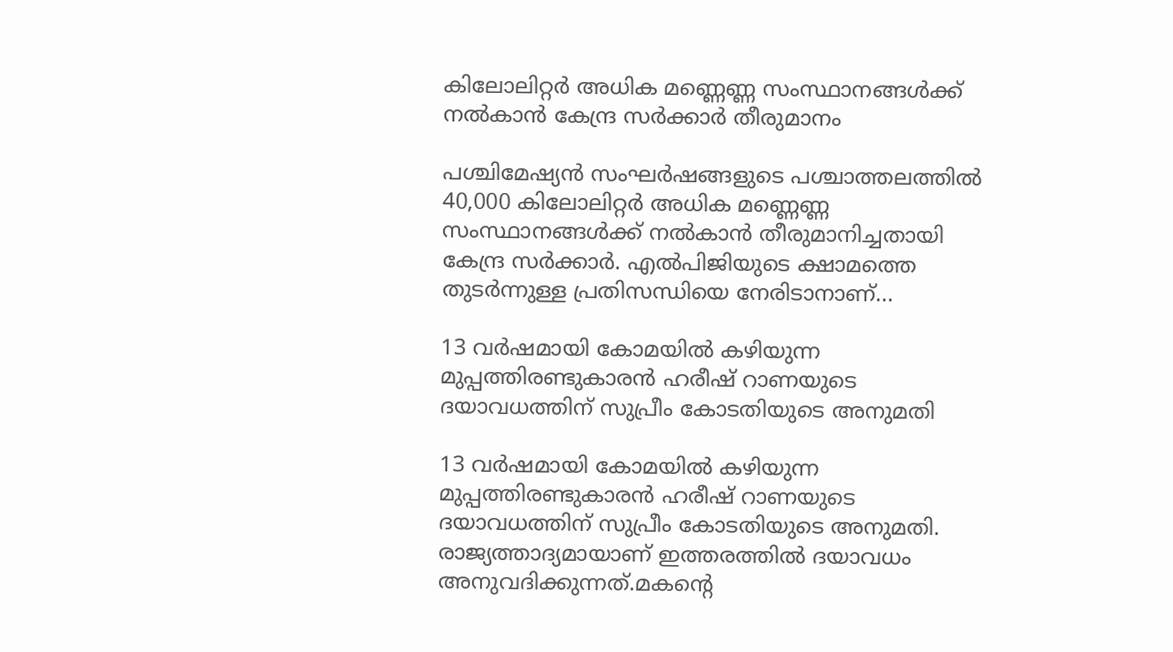കിലോലിറ്റർ അധിക മണ്ണെണ്ണ സംസ്ഥാനങ്ങൾക്ക് നല്‍കാന്‍ കേന്ദ്ര സർക്കാർ തീരുമാനം

പശ്ചിമേഷ്യൻ സംഘർഷങ്ങളുടെ പശ്ചാത്തലത്തിൽ 40,000 കിലോലിറ്റർ അധിക മണ്ണെണ്ണ സംസ്ഥാനങ്ങൾക്ക് നൽകാൻ തീരുമാനിച്ചതായി കേന്ദ്ര സർക്കാർ. എൽപിജിയുടെ ക്ഷാമത്തെ തുടർന്നുള്ള പ്രതിസന്ധിയെ നേരിടാനാണ്...

13 വർഷമായി കോമയിൽ കഴിയുന്ന മുപ്പത്തിരണ്ടുകാരൻ ഹരീഷ് റാണയുടെ ദയാവധത്തിന് സുപ്രീം കോടതിയുടെ അനുമതി

13 വർഷമായി കോമയിൽ കഴിയുന്ന മുപ്പത്തിരണ്ടുകാരൻ ഹരീഷ് റാണയുടെ ദയാവധത്തിന് സുപ്രീം കോടതിയുടെ അനുമതി. രാജ്യത്താദ്യമായാണ് ഇത്തരത്തിൽ ദയാവധം അനുവദിക്കുന്നത്.മകന്റെ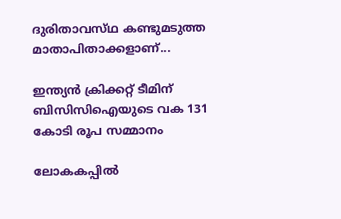ദുരിതാവസ്‌ഥ കണ്ടുമടുത്ത മാതാപിതാക്കളാണ്...

ഇന്ത്യൻ ക്രിക്കറ്റ് ടീമിന് ബിസിസിഐയുടെ വക 131 കോടി രൂപ സമ്മാനം

ലോകകപ്പില്‍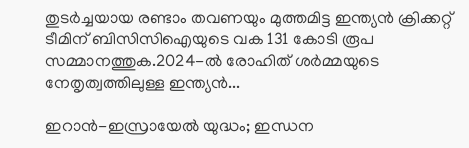തുടർച്ചയായ രണ്ടാം തവണയും മുത്തമിട്ട ഇന്ത്യൻ ക്രിക്കറ്റ് ടീമിന് ബിസിസിഐയുടെ വക 131 കോടി രൂപ സമ്മാനത്തുക.2024-ല്‍ രോഹിത് ശർമ്മയുടെ നേതൃത്വത്തിലുള്ള ഇന്ത്യൻ...

ഇറാൻ-ഇസ്രായേല്‍ യുദ്ധം; ഇന്ധന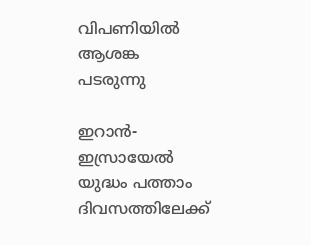വിപണിയില്‍ ആശങ്ക പടരുന്നു

ഇറാൻ-ഇസ്രായേല്‍ യുദ്ധം പത്താം ദിവസത്തിലേക്ക്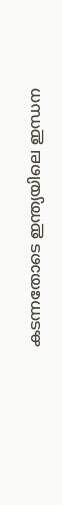കടന്നതോടെ ഇന്ത്യയിലെ ഇന്ധന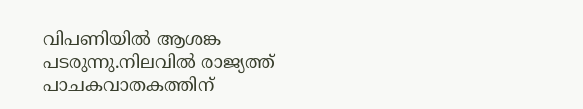വിപണിയില്‍ ആശങ്ക പടരുന്നു.നിലവില്‍ രാജ്യത്ത് പാചകവാതകത്തിന്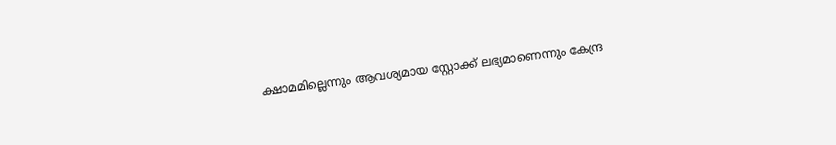ക്ഷാമമില്ലെന്നും ആവശ്യമായ സ്റ്റോക്ക് ലഭ്യമാണെന്നും കേന്ദ്ര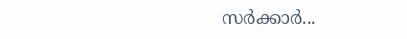സർക്കാർ...